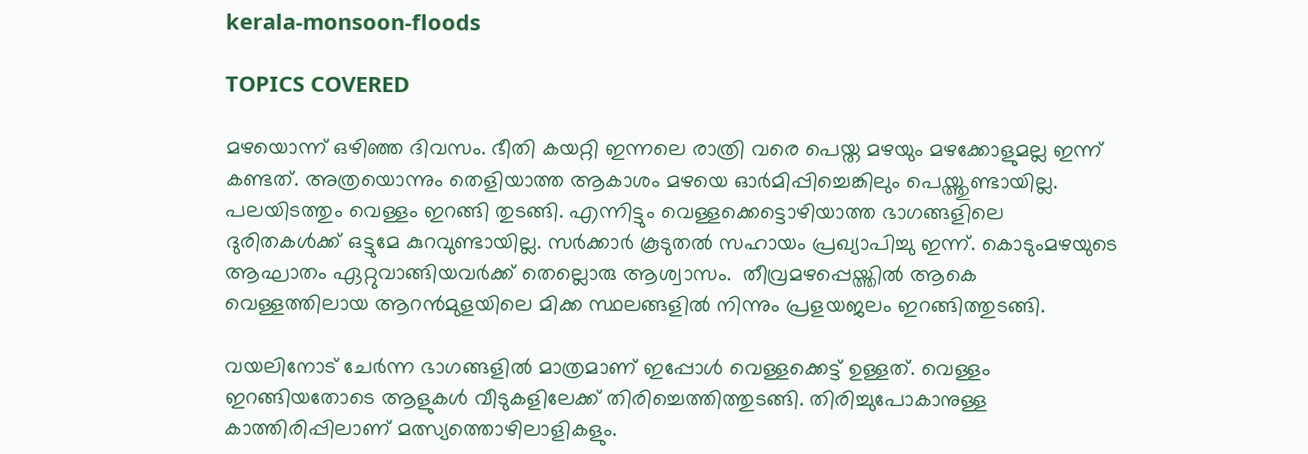kerala-monsoon-floods

TOPICS COVERED

മഴയൊന്ന് ഒഴിഞ്ഞ ദിവസം. ഭീതി കയറ്റി ഇന്നലെ രാത്രി വരെ പെയ്ത മഴയും മഴക്കോളുമല്ല ഇന്ന് കണ്ടത്. അത്രയൊന്നും തെളിയാത്ത ആകാശം മഴയെ ഓര്‍മിപ്പിച്ചെങ്കിലും പെയ്ത്തുണ്ടായില്ല. പലയിടത്തും വെള്ളം ഇറങ്ങി തുടങ്ങി. എന്നിട്ടും വെള്ളക്കെട്ടൊഴിയാത്ത ഭാഗങ്ങളിലെ ദുരിതകള്‍ക്ക് ഒട്ടുമേ കുറവുണ്ടായില്ല. സര്‍ക്കാര്‍ കൂടുതല്‍ സഹായം പ്രഖ്യാപിച്ചു ഇന്ന്. കൊടുംമഴയുടെ ആഘാതം ഏറ്റുവാങ്ങിയവര്‍ക്ക് തെല്ലൊരു ആശ്വാസം.  തീവ്രമഴപ്പെയ്ത്തില്‍ ആകെ വെള്ളത്തിലായ ആറന്‍മുളയിലെ മിക്ക സ്ഥലങ്ങളില്‍ നിന്നും പ്രളയജലം ഇറങ്ങിത്തുടങ്ങി.

വയലിനോട് ചേർന്ന ഭാഗങ്ങളിൽ മാത്രമാണ് ഇപ്പോൾ വെള്ളക്കെട്ട് ഉള്ളത്. വെള്ളം ഇറങ്ങിയതോടെ ആളുകൾ വീടുകളിലേക്ക് തിരിച്ചെത്തിത്തുടങ്ങി. തിരിച്ചുപോകാനുള്ള കാത്തിരിപ്പിലാണ് മത്സ്യത്തൊഴിലാളികളും.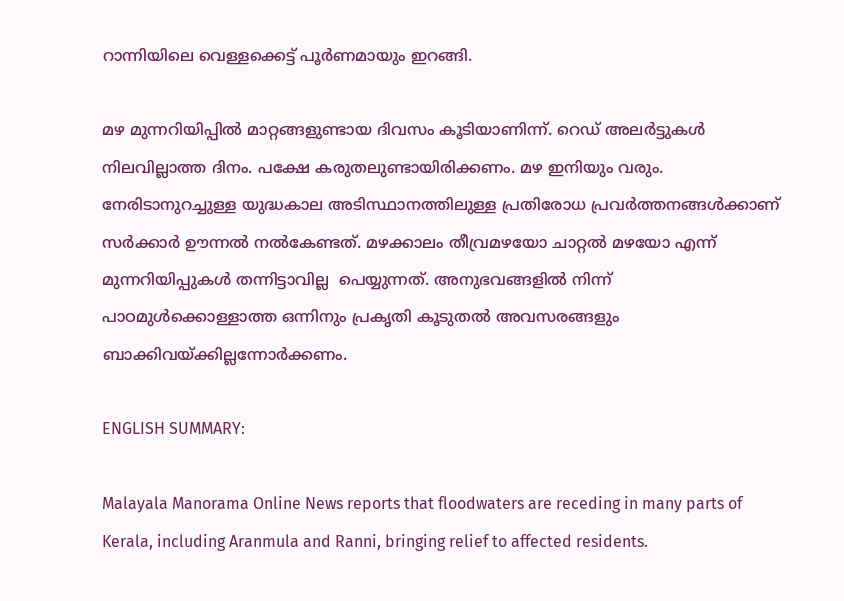റാന്നിയിലെ വെള്ളക്കെട്ട് പൂർണമായും ഇറങ്ങി.

മഴ മുന്നറിയിപ്പില്‍ മാറ്റങ്ങളുണ്ടായ ദിവസം കൂടിയാണിന്ന്. റെഡ് അലര്‍ട്ടുകള്‍ നിലവില്ലാത്ത ദിനം. പക്ഷേ കരുതലുണ്ടായിരിക്കണം. മഴ ഇനിയും വരും. നേരിടാനുറച്ചുള്ള യുദ്ധകാല അടിസ്ഥാനത്തിലുള്ള പ്രതിരോധ പ്രവര്‍ത്തനങ്ങള്‍ക്കാണ് സര്‍ക്കാര്‍ ഊന്നല്‍ നല്‍കേണ്ടത്. മഴക്കാലം തീവ്രമഴയോ ചാറ്റല്‍ മഴയോ എന്ന് മുന്നറിയിപ്പുകള്‍ തന്നിട്ടാവില്ല  പെയ്യുന്നത്. അനുഭവങ്ങളില്‍ നിന്ന് പാഠമുള്‍ക്കൊള്ളാത്ത ഒന്നിനും പ്രകൃതി കൂടുതല്‍ അവസരങ്ങളും ബാക്കിവയ്ക്കില്ലന്നോര്‍ക്കണം.

ENGLISH SUMMARY:

Malayala Manorama Online News reports that floodwaters are receding in many parts of Kerala, including Aranmula and Ranni, bringing relief to affected residents.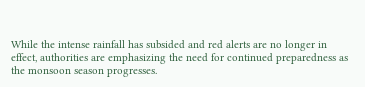While the intense rainfall has subsided and red alerts are no longer in effect, authorities are emphasizing the need for continued preparedness as the monsoon season progresses.